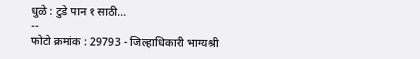धुळे : टुडे पान १ साठी...
--
फोटो क्रमांक : 29793 - जिल्हाधिकारी भाग्यश्री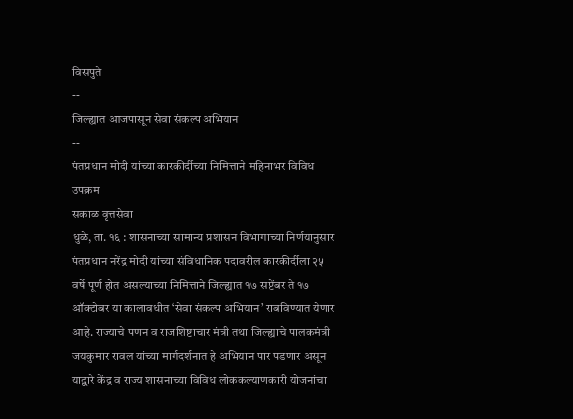विसपुते
--
जिल्ह्यात आजपासून सेवा संकल्प अभियान
--
पंतप्रधान मोदी यांच्या कारकीर्दीच्या निमित्ताने महिनाभर विविध उपक्रम
सकाळ वृत्तसेवा
धुळे, ता. १६ : शासनाच्या सामान्य प्रशासन विभागाच्या निर्णयानुसार पंतप्रधान नरेंद्र मोदी यांच्या संविधानिक पदावरील कारकीर्दीला २५ वर्षे पूर्ण होत असल्याच्या निमित्ताने जिल्ह्यात १७ सप्टेंबर ते १७ ऑक्टोबर या कालावधीत ‘सेवा संकल्प अभियान’ राबविण्यात येणार आहे. राज्याचे पणन व राजशिष्टाचार मंत्री तथा जिल्ह्याचे पालकमंत्री जयकुमार रावल यांच्या मार्गदर्शनात हे अभियान पार पडणार असून याद्वारे केंद्र व राज्य शासनाच्या विविध लोककल्याणकारी योजनांचा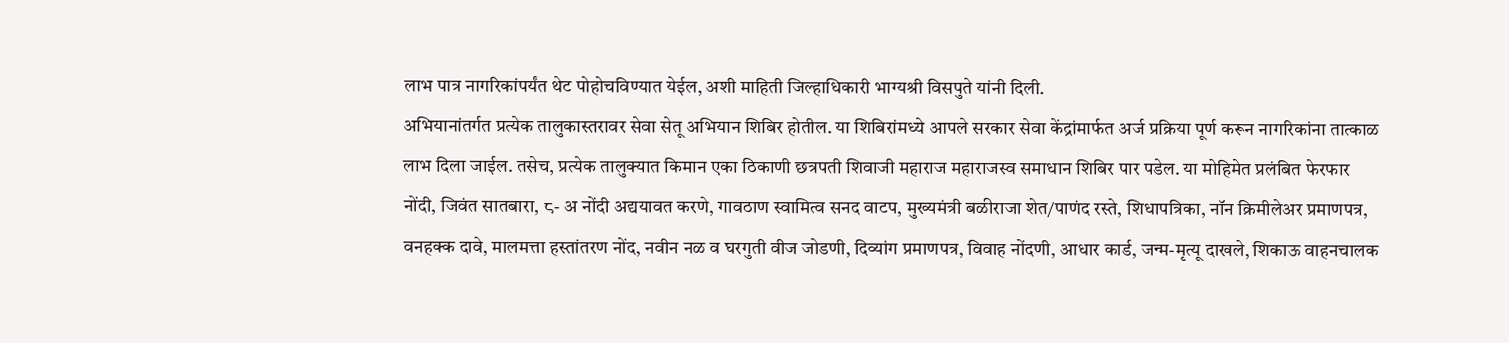लाभ पात्र नागरिकांपर्यंत थेट पोहोचविण्यात येईल, अशी माहिती जिल्हाधिकारी भाग्यश्री विसपुते यांनी दिली.
अभियानांतर्गत प्रत्येक तालुकास्तरावर सेवा सेतू अभियान शिबिर होतील. या शिबिरांमध्ये आपले सरकार सेवा केंद्रांमार्फत अर्ज प्रक्रिया पूर्ण करून नागरिकांना तात्काळ लाभ दिला जाईल. तसेच, प्रत्येक तालुक्यात किमान एका ठिकाणी छत्रपती शिवाजी महाराज महाराजस्व समाधान शिबिर पार पडेल. या मोहिमेत प्रलंबित फेरफार नोंदी, जिवंत सातबारा, ८- अ नोंदी अद्ययावत करणे, गावठाण स्वामित्व सनद वाटप, मुख्यमंत्री बळीराजा शेत/पाणंद रस्ते, शिधापत्रिका, नॉन क्रिमीलेअर प्रमाणपत्र, वनहक्क दावे, मालमत्ता हस्तांतरण नोंद, नवीन नळ व घरगुती वीज जोडणी, दिव्यांग प्रमाणपत्र, विवाह नोंदणी, आधार कार्ड, जन्म-मृत्यू दाखले, शिकाऊ वाहनचालक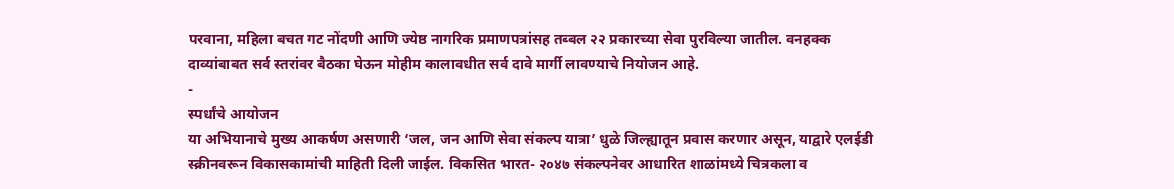परवाना, महिला बचत गट नोंदणी आणि ज्येष्ठ नागरिक प्रमाणपत्रांसह तब्बल २२ प्रकारच्या सेवा पुरविल्या जातील. वनहक्क दाव्यांबाबत सर्व स्तरांवर बैठका घेऊन मोहीम कालावधीत सर्व दावे मार्गी लावण्याचे नियोजन आहे.
-
स्पर्धांचे आयोजन
या अभियानाचे मुख्य आकर्षण असणारी ‘जल, जन आणि सेवा संकल्प यात्रा’ धुळे जिल्ह्यातून प्रवास करणार असून, याद्वारे एलईडी स्क्रीनवरून विकासकामांची माहिती दिली जाईल. विकसित भारत- २०४७ संकल्पनेवर आधारित शाळांमध्ये चित्रकला व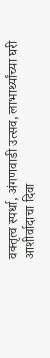वक्तृत्व स्पर्धा, अंगणवाडी उत्सव, लाभार्थ्यांच्या घरी आशीर्वादाचा दिवा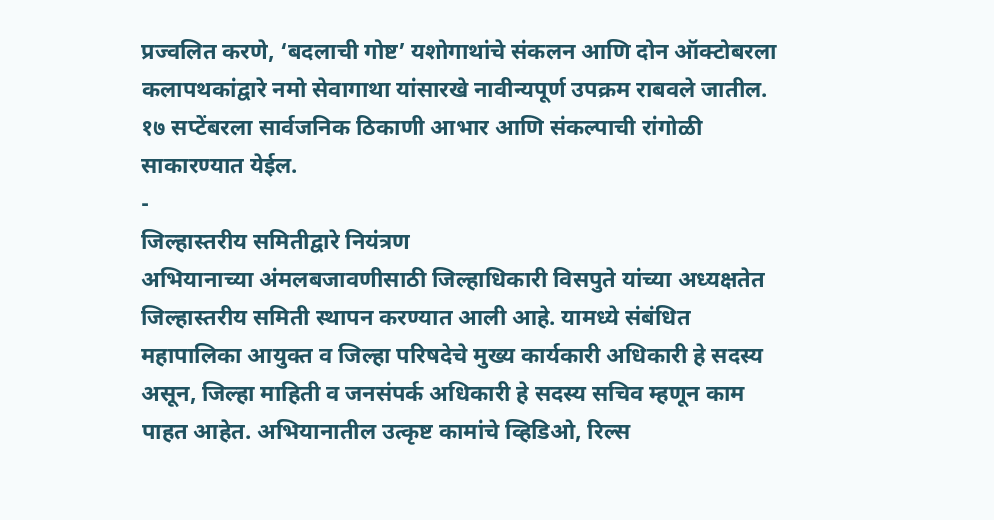प्रज्वलित करणे, ‘बदलाची गोष्ट’ यशोगाथांचे संकलन आणि दोन ऑक्टोबरला कलापथकांद्वारे नमो सेवागाथा यांसारखे नावीन्यपूर्ण उपक्रम राबवले जातील. १७ सप्टेंबरला सार्वजनिक ठिकाणी आभार आणि संकल्पाची रांगोळी साकारण्यात येईल.
-
जिल्हास्तरीय समितीद्वारे नियंत्रण
अभियानाच्या अंमलबजावणीसाठी जिल्हाधिकारी विसपुते यांच्या अध्यक्षतेत जिल्हास्तरीय समिती स्थापन करण्यात आली आहे. यामध्ये संबंधित महापालिका आयुक्त व जिल्हा परिषदेचे मुख्य कार्यकारी अधिकारी हे सदस्य असून, जिल्हा माहिती व जनसंपर्क अधिकारी हे सदस्य सचिव म्हणून काम पाहत आहेत. अभियानातील उत्कृष्ट कामांचे व्हिडिओ, रिल्स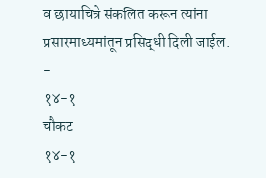व छायाचित्रे संकलित करून त्यांना प्रसारमाध्यमांतून प्रसिद्धी दिली जाईल.
-
१४-१
चौकट
१४-१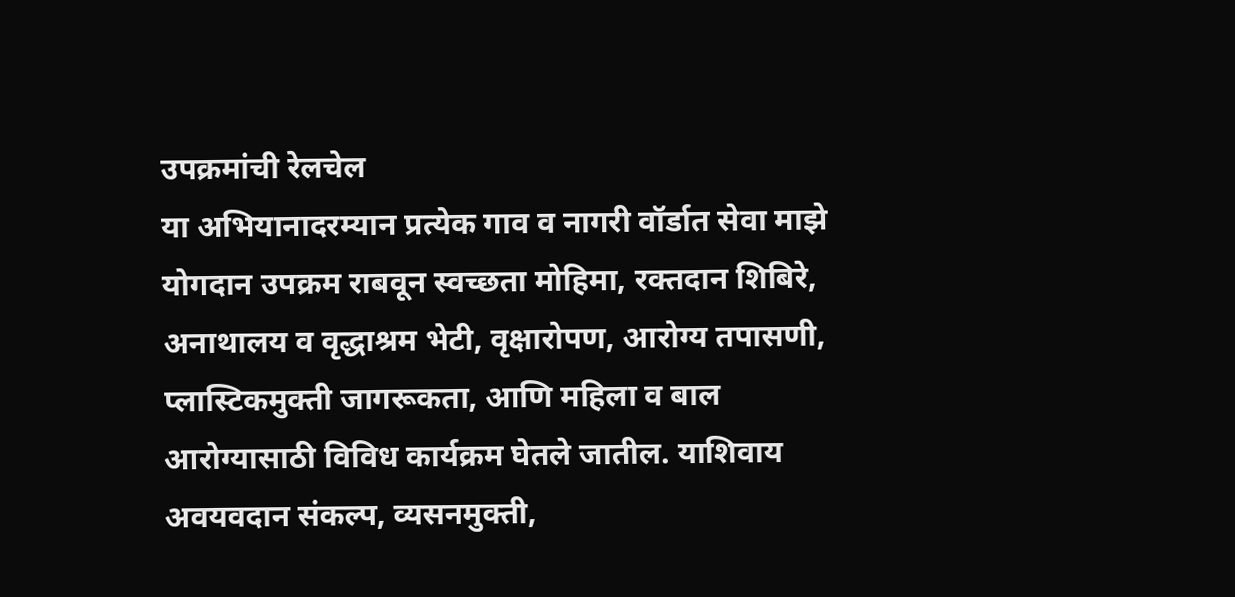उपक्रमांची रेलचेल
या अभियानादरम्यान प्रत्येक गाव व नागरी वॉर्डात सेवा माझे योगदान उपक्रम राबवून स्वच्छता मोहिमा, रक्तदान शिबिरे, अनाथालय व वृद्धाश्रम भेटी, वृक्षारोपण, आरोग्य तपासणी, प्लास्टिकमुक्ती जागरूकता, आणि महिला व बाल आरोग्यासाठी विविध कार्यक्रम घेतले जातील. याशिवाय अवयवदान संकल्प, व्यसनमुक्ती,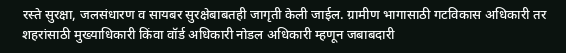रस्ते सुरक्षा, जलसंधारण व सायबर सुरक्षेबाबतही जागृती केली जाईल. ग्रामीण भागासाठी गटविकास अधिकारी तर शहरांसाठी मुख्याधिकारी किंवा वॉर्ड अधिकारी नोडल अधिकारी म्हणून जबाबदारी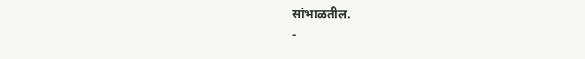सांभाळतील.
-